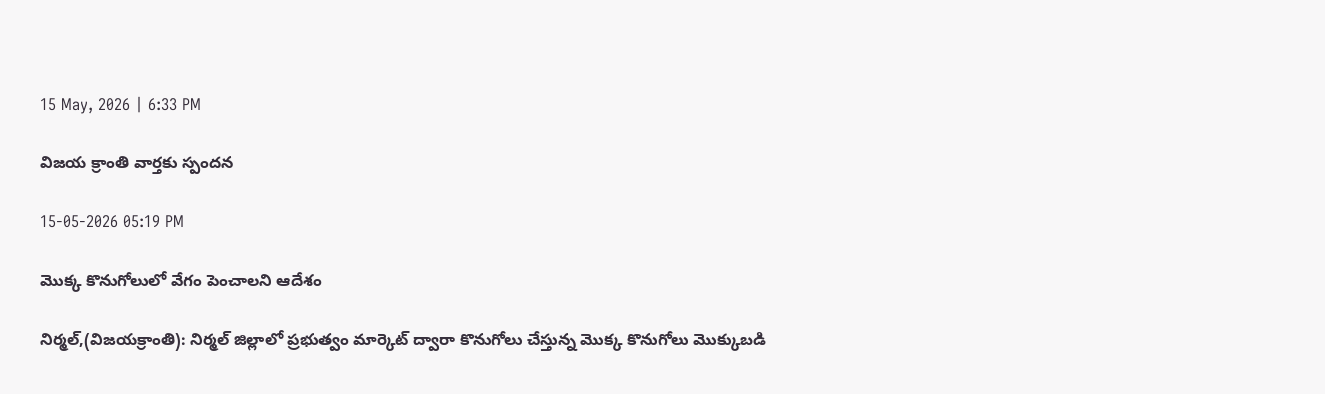15 May, 2026 | 6:33 PM

విజయ క్రాంతి వార్తకు స్పందన

15-05-2026 05:19 PM

మొక్క కొనుగోలులో వేగం పెంచాలని ఆదేశం

నిర్మల్,(విజయక్రాంతి): నిర్మల్ జిల్లాలో ప్రభుత్వం మార్కెట్ ద్వారా కొనుగోలు చేస్తున్న మొక్క కొనుగోలు మొక్కుబడి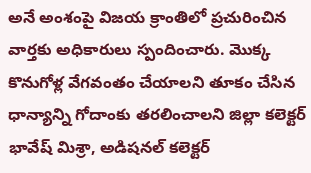అనే అంశంపై విజయ క్రాంతిలో ప్రచురించిన వార్తకు అధికారులు స్పందించారు. మొక్క కొనుగోళ్ల వేగవంతం చేయాలని తూకం చేసిన ధాన్యాన్ని గోదాంకు తరలించాలని జిల్లా కలెక్టర్ భావేష్ మిశ్రా, అడిషనల్ కలెక్టర్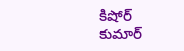కిషోర్ కుమార్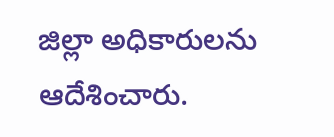జిల్లా అధికారులను ఆదేశించారు.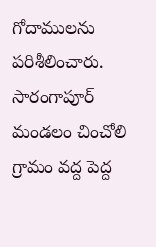గోదాములను పరిశీలించారు. సారంగాపూర్ మండలం చించోలి గ్రామం వద్ద పెద్ద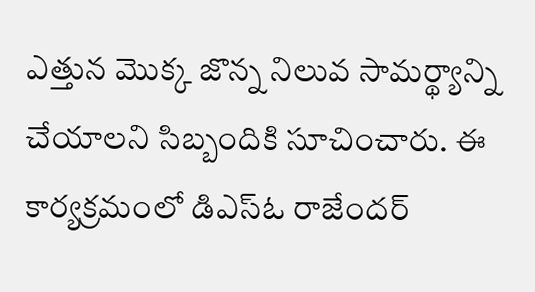ఎత్తున మొక్క జొన్న నిలువ సామర్థ్యాన్ని చేయాలని సిబ్బందికి సూచించారు. ఈ కార్యక్రమంలో డిఎస్ఓ రాజేందర్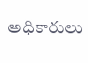అధికారులు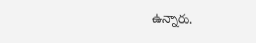ఉన్నారు.